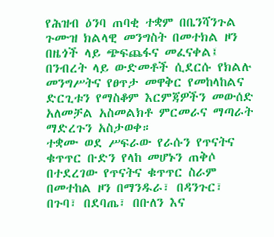የሕዝብ ዕንባ ጠባቂ ተቋም በቤንሻንጉል ጉሙዝ ክልላዊ መንግስት በመተክል ዞን በዜጎች ላይ ጭፍጨፋና መፈናቀል፤ በንብረት ላይ ውድመቶች ሲደርሱ የክልሉ መንግሥትና የፀጥታ መዋቅር የመከላከልና ድርጊቱን የማስቆም እርምጃዎችን መውሰድ አለመቻል አስመልክቶ ምርመራና ማጣራት ማድረጉን አስታወቀ።
ተቋሙ ወደ ሥፍራው የራሱን የጥናትና ቁጥጥር ቡድን የላከ መሆኑን ጠቅሶ በተደረገው የጥናትና ቁጥጥር ስራም በመተከል ዞን በማንዱራ፣ በዳንጉር፣ በጉባ፣ በደባጤ፣ በቡለን እና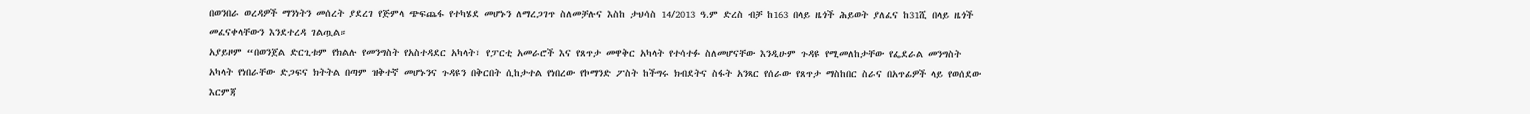በወንበራ ወረዳዎች ማንነትን መሰረት ያደረገ የጅምላ ጭፍጨፋ የተካሄደ መሆኑን ለማረጋገጥ ስለመቻሉና እስከ ታህሳስ 14/2013 ዓ.ም ድረስ ብቻ ከ163 በላይ ዜጎች ሕይወት ያለፈና ከ31ሺ በላይ ዜጎች መፈናቀላቸውን እንደተረዳ ገልጧል።
አያይዞም “በወንጀል ድርጊቱም የክልሉ የመንግስት የአስተዳደር አካላት፣ የፓርቲ አመራሮች እና የጸጥታ መዋቅር አካላት የተሳተፉ ስለመሆናቸው እንዲሁም ጉዳዩ የሚመለከታቸው የፌደራል መንግስት አካላት የነበራቸው ድጋፍና ክትትል በጣም ዝቅተኛ መሆኑንና ጉዳዩን በቅርበት ሲከታተል የነበረው የኮማንድ ፖስት ከችግሩ ክብደትና ስፋት አንጻር የሰራው የጸጥታ ማስከበር ስራና በአጥፊዎች ላይ የወሰደው እርምጃ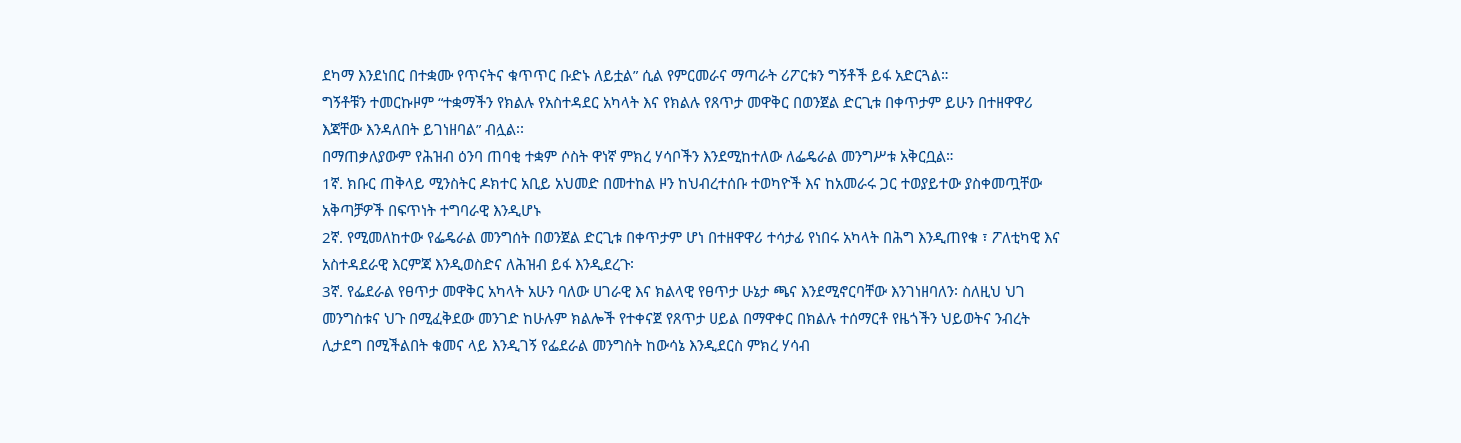ደካማ እንደነበር በተቋሙ የጥናትና ቁጥጥር ቡድኑ ለይቷል” ሲል የምርመራና ማጣራት ሪፖርቱን ግኝቶች ይፋ አድርጓል።
ግኝቶቹን ተመርኩዞም “ተቋማችን የክልሉ የአስተዳደር አካላት እና የክልሉ የጸጥታ መዋቅር በወንጀል ድርጊቱ በቀጥታም ይሁን በተዘዋዋሪ እጃቸው እንዳለበት ይገነዘባል” ብሏል፡፡
በማጠቃለያውም የሕዝብ ዕንባ ጠባቂ ተቋም ሶስት ዋነኛ ምክረ ሃሳቦችን እንደሚከተለው ለፌዴራል መንግሥቱ አቅርቧል።
1ኛ. ክቡር ጠቅላይ ሚንስትር ዶክተር አቢይ አህመድ በመተከል ዞን ከህብረተሰቡ ተወካዮች እና ከአመራሩ ጋር ተወያይተው ያስቀመጧቸው አቅጣቻዎች በፍጥነት ተግባራዊ እንዲሆኑ
2ኛ. የሚመለከተው የፌዴራል መንግሰት በወንጀል ድርጊቱ በቀጥታም ሆነ በተዘዋዋሪ ተሳታፊ የነበሩ አካላት በሕግ እንዲጠየቁ ፣ ፖለቲካዊ እና አስተዳደራዊ እርምጃ እንዲወስድና ለሕዝብ ይፋ እንዲደረጉ፡
3ኛ. የፌደራል የፀጥታ መዋቅር አካላት አሁን ባለው ሀገራዊ እና ክልላዊ የፀጥታ ሁኔታ ጫና እንደሚኖርባቸው እንገነዘባለን፡ ስለዚህ ህገ መንግስቱና ህጉ በሚፈቅደው መንገድ ከሁሉም ክልሎች የተቀናጀ የጸጥታ ሀይል በማዋቀር በክልሉ ተሰማርቶ የዜጎችን ህይወትና ንብረት ሊታደግ በሚችልበት ቁመና ላይ እንዲገኝ የፌደራል መንግስት ከውሳኔ እንዲደርስ ምክረ ሃሳብ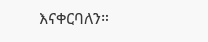እናቀርባለን።